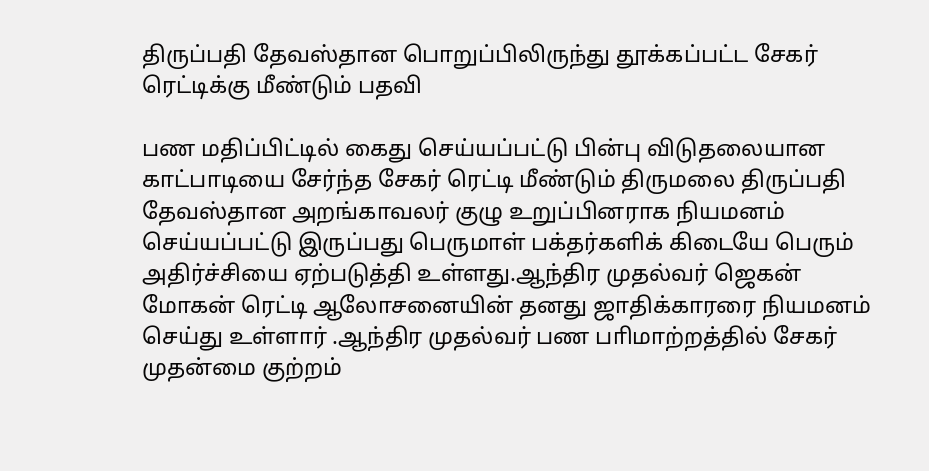திருப்பதி தேவஸ்தான பொறுப்பிலிருந்து தூக்கப்பட்ட சேகர் ரெட்டிக்கு மீண்டும் பதவி

பண மதிப்பிட்டில் கைது செய்யப்பட்டு பின்பு விடுதலையான காட்பாடியை சேர்ந்த சேகர் ரெட்டி மீண்டும் திருமலை திருப்பதி தேவஸ்தான அறங்காவலர் குழு உறுப்பினராக நியமனம் செய்யப்பட்டு இருப்பது பெருமாள் பக்தர்களிக் கிடையே பெரும் அதிர்ச்சியை ஏற்படுத்தி உள்ளது.ஆந்திர முதல்வர் ஜெகன் மோகன் ரெட்டி ஆலோசனையின் தனது ஜாதிக்காரரை நியமனம் செய்து உள்ளார் .ஆந்திர முதல்வர் பண பாிமாற்றத்தில் சேகர் முதன்மை குற்றம்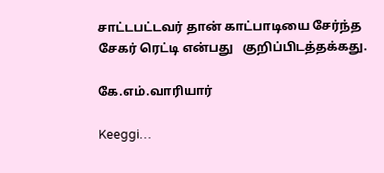சாட்டபட்டவர் தான் காட்பாடியை சேர்ந்த சேகர் ரெட்டி என்பது   குறிப்பிடத்தக்கது.

கே.எம்.வாரியார்

Keeggi…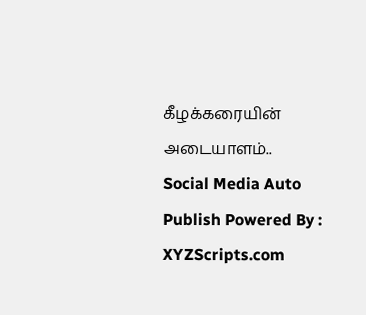கீழக்கரையின் அடையாளம்..
Social Media Auto Publish Powered By : XYZScripts.com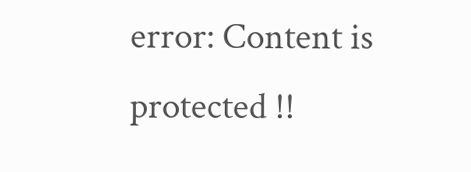error: Content is protected !!